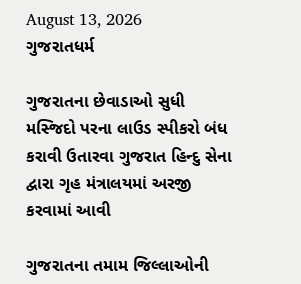August 13, 2026
ગુજરાતધર્મ

ગુજરાતના છેવાડાઓ સુધી મસ્‍જિદો પરના લાઉડ સ્‍પીકરો બંધ કરાવી ઉતારવા ગુજરાત હિન્‍દુ સેના દ્વારા ગૃહ મંત્રાલયમાં અરજી કરવામાં આવી

ગુજરાતના તમામ જિલ્લાઓની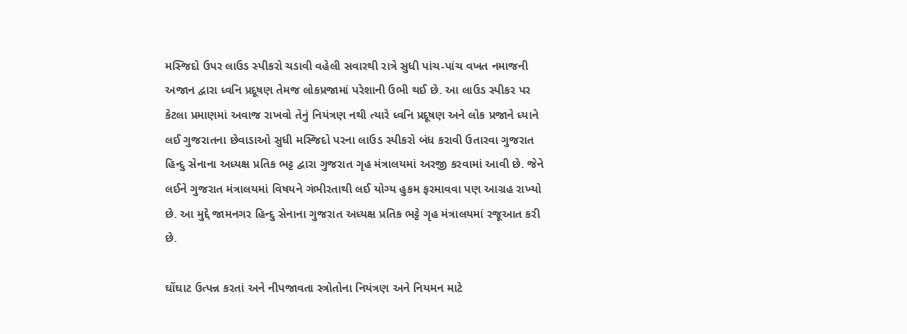મસ્‍જિદો ઉપર લાઉડ સ્‍પીકરો ચડાવી વહેલી સવારથી રાત્રે સુધી પાંચ-પાંચ વખત નમાજની અજાન દ્વારા ધ્‍વનિ પ્રદૂષણ તેમજ લોકપ્રજામાં પરેશાની ઉભી થઈ છે. આ લાઉડ સ્‍પીકર પર કેટલા પ્રમાણમાં અવાજ રાખવો તેનું નિયંત્રણ નથી ત્‍યારે ધ્‍વનિ પ્રદૂષણ અને લોક પ્રજાને ધ્‍યાને લઈ ગુજરાતના છેવાડાઓ સુધી મસ્‍જિદો પરના લાઉડ સ્‍પીકરો બંધ કરાવી ઉતારવા ગુજરાત હિન્‍દુ સેનાના અધ્‍યક્ષ પ્રતિક ભટ્ટ દ્વારા ગુજરાત ગૃહ મંત્રાલયમાં અરજી કરવામાં આવી છે. જેને લઈને ગુજરાત મંત્રાલયમાં વિષયને ગંભીરતાથી લઈ યોગ્‍ય હુકમ ફરમાવવા પણ આગ્રહ રાખ્‍યો છે. આ મુદ્દે જામનગર હિન્‍દુ સેનાના ગુજરાત અધ્‍યક્ષ પ્રતિક ભટ્ટે ગૃહ મંત્રાલયમાં રજૂઆત કરી છે.

ઘોંઘાટ ઉત્‍પન્ન કરતાં અને નીપજાવતા સ્ત્રોતોના નિયંત્રણ અને નિયમન માટે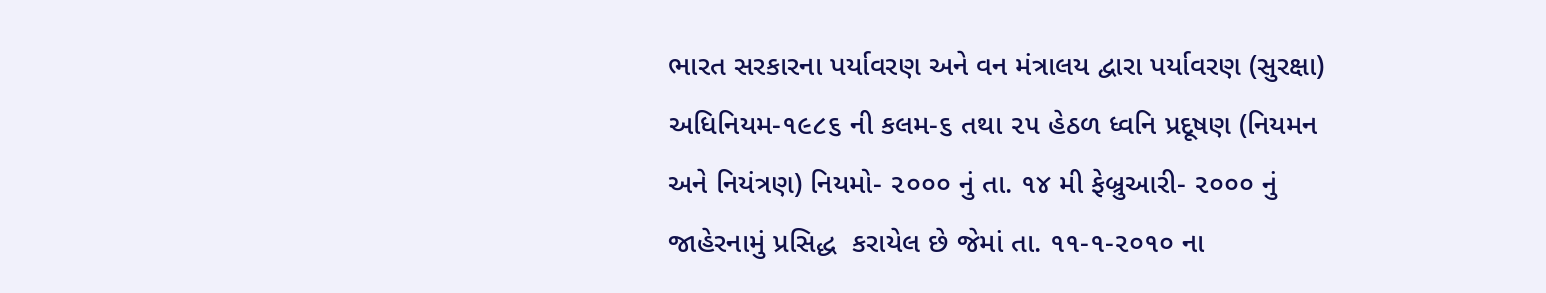ભારત સરકારના પર્યાવરણ અને વન મંત્રાલય દ્વારા પર્યાવરણ (સુરક્ષા) અધિનિયમ-૧૯૮૬ ની કલમ-૬ તથા ૨૫ હેઠળ ધ્‍વનિ પ્રદૂષણ (નિયમન અને નિયંત્રણ) નિયમો- ૨૦૦૦ નું તા. ૧૪ મી ફેબ્રુઆરી- ૨૦૦૦ નું જાહેરનામું પ્રસિદ્ધ  કરાયેલ છે જેમાં તા. ૧૧-૧-૨૦૧૦ ના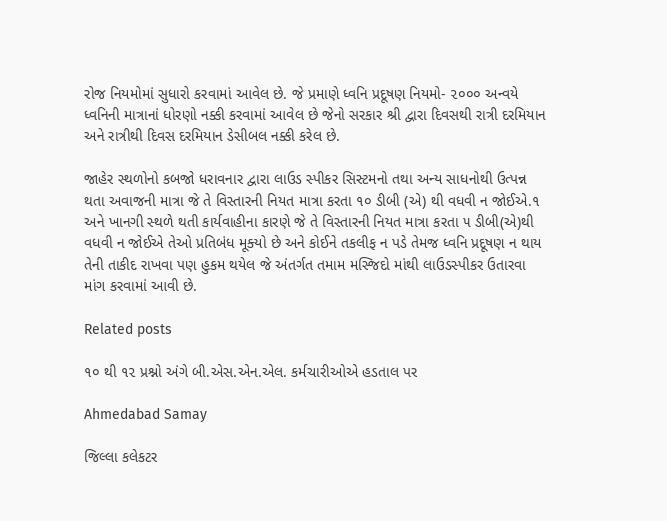રોજ નિયમોમાં સુધારો કરવામાં આવેલ છે. જે પ્રમાણે ધ્‍વનિ પ્રદૂષણ નિયમો- ૨૦૦૦ અન્‍વયે ધ્‍વનિની માત્રાનાં ધોરણો નક્કી કરવામાં આવેલ છે જેનો સરકાર શ્રી દ્વારા દિવસથી રાત્રી દરમિયાન અને રાત્રીથી દિવસ દરમિયાન ડેસીબલ નક્કી કરેલ છે.

જાહેર સ્‍થળોનો કબજો ધરાવનાર દ્વારા લાઉડ સ્‍પીકર સિસ્‍ટમનો તથા અન્‍ય સાધનોથી ઉત્‍પન્ન થતા અવાજની માત્રા જે તે વિસ્‍તારની નિયત માત્રા કરતા ૧૦ ડીબી (એ) થી વધવી ન જોઈએ.૧ અને ખાનગી સ્‍થળે થતી કાર્યવાહીના કારણે જે તે વિસ્‍તારની નિયત માત્રા કરતા ૫ ડીબી(એ)થી વધવી ન જોઈએ તેઓ પ્રતિબંધ મૂક્‍યો છે અને કોઈને તકલીફ ન પડે તેમજ ધ્‍વનિ પ્રદૂષણ ન થાય તેની તાકીદ રાખવા પણ હુકમ થયેલ જે અંતર્ગત તમામ મસ્જિદો માંથી લાઉડસ્પીકર ઉતારવા માંગ કરવામાં આવી છે.

Related posts

૧૦ થી ૧૨ પ્રશ્નો અંગે બી.એસ.એન.એલ. કર્મચારીઓએ હડતાલ પર

Ahmedabad Samay

જિલ્લા કલેકટર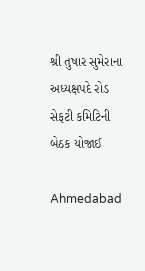શ્રી તુષાર સુમેરાના અધ્યક્ષપદે રોડ સેફટી કમિટિની બેઠક યોજાઈ

Ahmedabad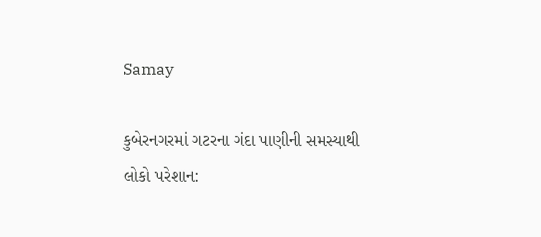Samay

કુબેરનગરમાં ગટરના ગંદા પાણીની સમસ્યાથી લોકો પરેશાન: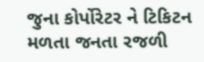જુના કોર્પોરેટર ને ટિકિટન મળતા જનતા રજળી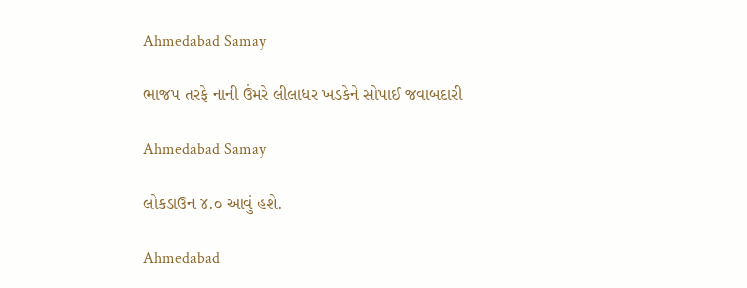Ahmedabad Samay

ભાજપ તરફે નાની ઉંમરે લીલાધર ખડકેને સોપાઈ જવાબદારી

Ahmedabad Samay

લોકડાઉન ૪.૦ આવું હશે.

Ahmedabad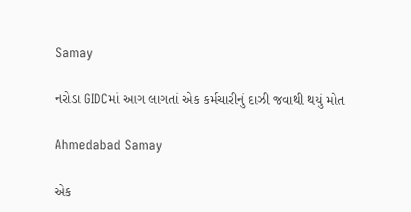Samay

નરોડા GIDCમાં આગ લાગતાં એક કર્મચારીનું દાઝી જવાથી થયું મોત

Ahmedabad Samay

એક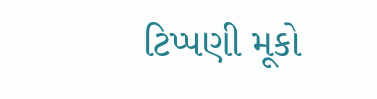ટિપ્પણી મૂકો